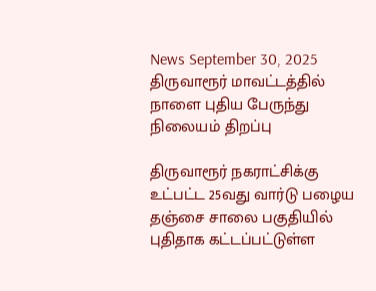News September 30, 2025
திருவாரூர் மாவட்டத்தில் நாளை புதிய பேருந்து நிலையம் திறப்பு

திருவாரூர் நகராட்சிக்கு உட்பட்ட 25வது வார்டு பழைய தஞ்சை சாலை பகுதியில் புதிதாக கட்டப்பட்டுள்ள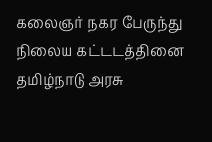கலைஞர் நகர பேருந்து நிலைய கட்டடத்தினை தமிழ்நாடு அரசு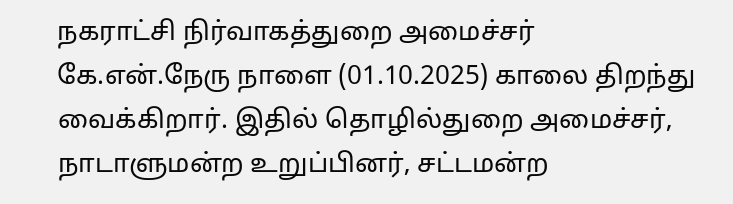நகராட்சி நிர்வாகத்துறை அமைச்சர் கே.என்.நேரு நாளை (01.10.2025) காலை திறந்து வைக்கிறார். இதில் தொழில்துறை அமைச்சர், நாடாளுமன்ற உறுப்பினர், சட்டமன்ற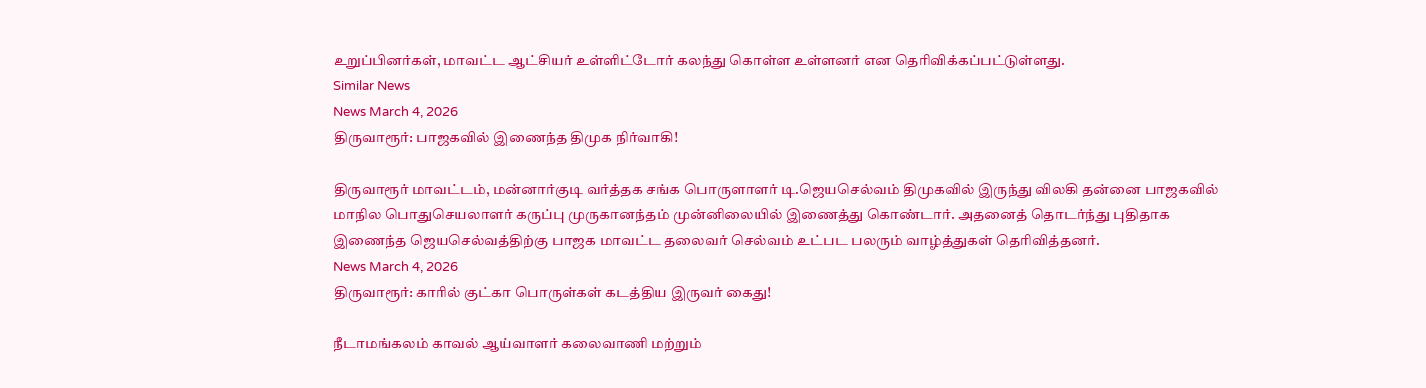உறுப்பினர்கள், மாவட்ட ஆட்சியர் உள்ளிட்டோர் கலந்து கொள்ள உள்ளனர் என தெரிவிக்கப்பட்டுள்ளது.
Similar News
News March 4, 2026
திருவாரூர்: பாஜகவில் இணைந்த திமுக நிர்வாகி!

திருவாரூர் மாவட்டம், மன்னார்குடி வர்த்தக சங்க பொருளாளர் டி.ஜெயசெல்வம் திமுகவில் இருந்து விலகி தன்னை பாஜகவில் மாநில பொதுசெயலாளர் கருப்பு முருகானந்தம் முன்னிலையில் இணைத்து கொண்டார். அதனைத் தொடர்ந்து புதிதாக இணைந்த ஜெயசெல்வத்திற்கு பாஜக மாவட்ட தலைவர் செல்வம் உட்பட பலரும் வாழ்த்துகள் தெரிவித்தனர்.
News March 4, 2026
திருவாரூர்: காரில் குட்கா பொருள்கள் கடத்திய இருவர் கைது!

நீடாமங்கலம் காவல் ஆய்வாளர் கலைவாணி மற்றும்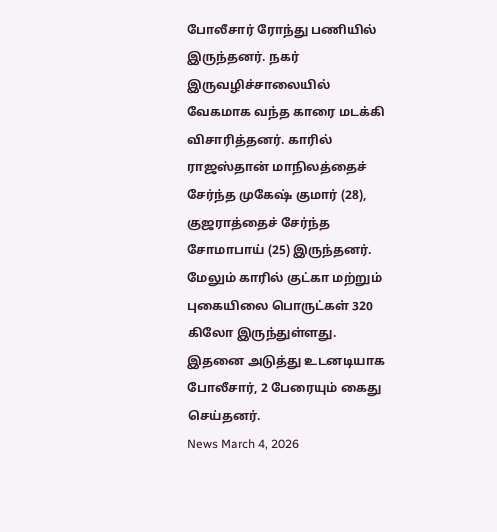போலீசார் ரோந்து பணியில் இருந்தனர். நகர் இருவழிச்சாலையில் வேகமாக வந்த காரை மடக்கி விசாரித்தனர். காரில் ராஜஸ்தான் மாநிலத்தைச் சேர்ந்த முகேஷ் குமார் (28), குஜராத்தைச் சேர்ந்த சோமாபாய் (25) இருந்தனர். மேலும் காரில் குட்கா மற்றும் புகையிலை பொருட்கள் 320 கிலோ இருந்துள்ளது. இதனை அடுத்து உடனடியாக போலீசார், 2 பேரையும் கைது செய்தனர்.
News March 4, 2026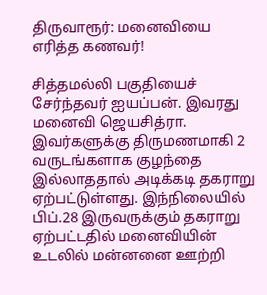திருவாரூர்: மனைவியை எரித்த கணவர்!

சித்தமல்லி பகுதியைச் சேர்ந்தவர் ஐயப்பன். இவரது மனைவி ஜெயசித்ரா. இவர்களுக்கு திருமணமாகி 2 வருடங்களாக குழந்தை இல்லாததால் அடிக்கடி தகராறு ஏற்பட்டுள்ளது. இந்நிலையில் பிப்.28 இருவருக்கும் தகராறு ஏற்பட்டதில் மனைவியின் உடலில் மன்னனை ஊற்றி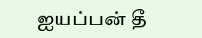ஐயப்பன் தீ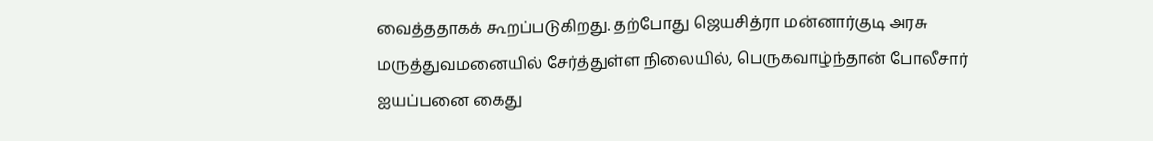வைத்ததாகக் கூறப்படுகிறது. தற்போது ஜெயசித்ரா மன்னார்குடி அரசு மருத்துவமனையில் சேர்த்துள்ள நிலையில், பெருகவாழ்ந்தான் போலீசார் ஐயப்பனை கைது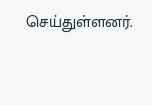செய்துள்ளனர்.